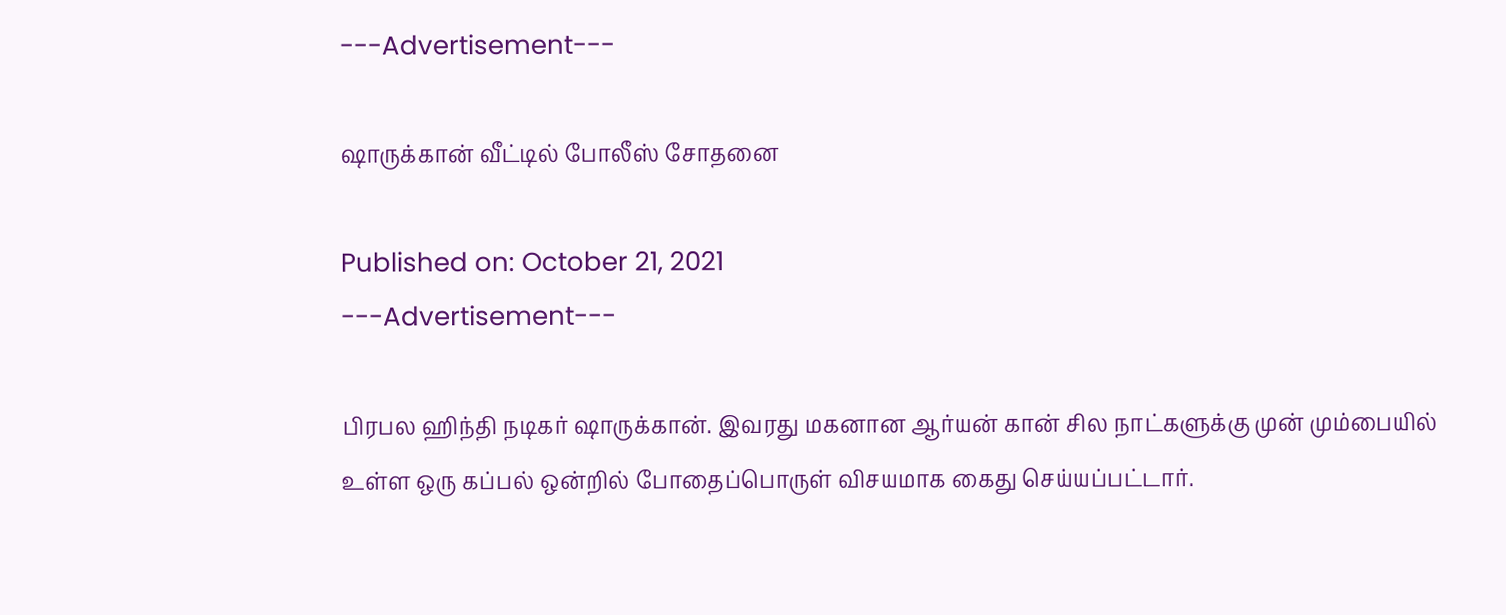---Advertisement---

ஷாருக்கான் வீட்டில் போலீஸ் சோதனை

Published on: October 21, 2021
---Advertisement---

பிரபல ஹிந்தி நடிகர் ஷாருக்கான். இவரது மகனான ஆர்யன் கான் சில நாட்களுக்கு முன் மும்பையில் உள்ள ஒரு கப்பல் ஒன்றில் போதைப்பொருள் விசயமாக கைது செய்யப்பட்டார்.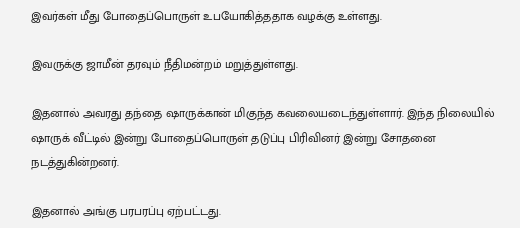இவர்கள் மீது போதைப்பொருள் உபயோகித்ததாக வழக்கு உள்ளது.

இவருக்கு ஜாமீன் தரவும் நீதிமன்றம் மறுத்துள்ளது.

இதனால் அவரது தந்தை ஷாருக்கான் மிகுந்த கவலையடைந்துள்ளார். இந்த நிலையில் ஷாருக் வீட்டில் இன்று போதைப்பொருள் தடுப்பு பிரிவினர் இன்று சோதனை நடத்துகின்றனர்.

இதனால் அங்கு பரபரப்பு ஏற்பட்டது.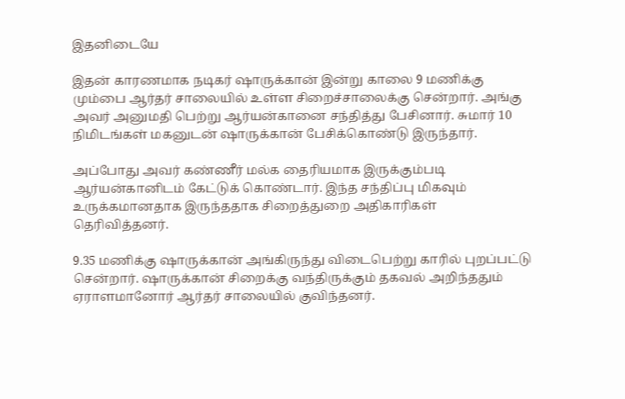இதனிடையே

இதன் காரணமாக நடிகர் ஷாருக்கான் இன்று காலை 9 மணிக்கு மும்பை ஆர்தர் சாலையில் உள்ள சிறைச்சாலைக்கு சென்றார். அங்கு அவர் அனுமதி பெற்று ஆர்யன்கானை சந்தித்து பேசினார். சுமார் 10 நிமிடங்கள் மகனுடன் ஷாருக்கான் பேசிக்கொண்டு இருந்தார்.

அப்போது அவர் கண்ணீர் மல்க தைரியமாக இருக்கும்படி ஆர்யன்கானிடம் கேட்டுக் கொண்டார். இந்த சந்திப்பு மிகவும் உருக்கமானதாக இருந்ததாக சிறைத்துறை அதிகாரிகள் தெரிவித்தனர்.

9.35 மணிக்கு ஷாருக்கான் அங்கிருந்து விடைபெற்று காரில் புறப்பட்டு சென்றார். ஷாருக்கான் சிறைக்கு வந்திருக்கும் தகவல் அறிந்ததும் ஏராளமானோர் ஆர்தர் சாலையில் குவிந்தனர்.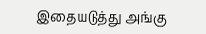இதையடுத்து அங்கு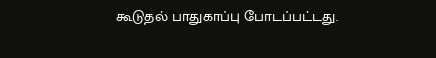கூடுதல் பாதுகாப்பு போடப்பட்டது.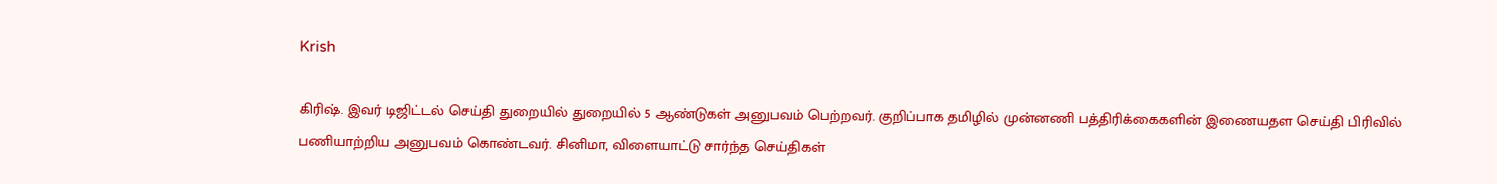Krish

கிரிஷ். இவர் டிஜிட்டல் செய்தி துறையில் துறையில் 5 ஆண்டுகள் அனுபவம் பெற்றவர். குறிப்பாக தமிழில் முன்னணி பத்திரிக்கைகளின் இணையதள செய்தி பிரிவில் பணியாற்றிய அனுபவம் கொண்டவர். சினிமா, விளையாட்டு சார்ந்த செய்திகள்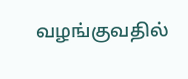வழங்குவதில்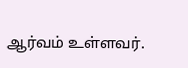ஆர்வம் உள்ளவர்.